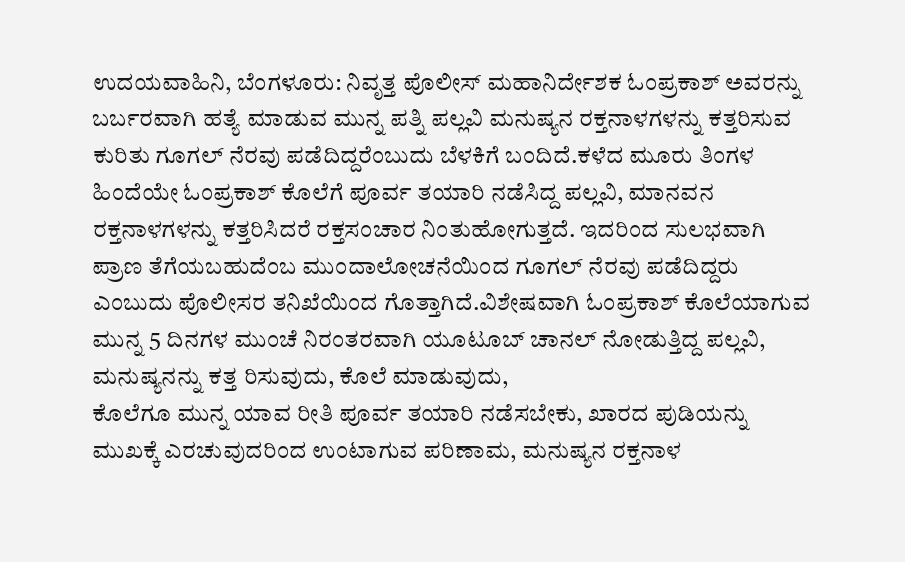ಉದಯವಾಹಿನಿ, ಬೆಂಗಳೂರು: ನಿವೃತ್ತ ಪೊಲೀಸ್‌‍ ಮಹಾನಿರ್ದೇಶಕ ಓಂಪ್ರಕಾಶ್‌ ಅವರನ್ನು ಬರ್ಬರವಾಗಿ ಹತ್ಯೆ ಮಾಡುವ ಮುನ್ನ ಪತ್ನಿ ಪಲ್ಲವಿ ಮನುಷ್ಯನ ರಕ್ತನಾಳಗಳನ್ನು ಕತ್ತರಿಸುವ ಕುರಿತು ಗೂಗಲ್‌ ನೆರವು ಪಡೆದಿದ್ದರೆಂಬುದು ಬೆಳಕಿಗೆ ಬಂದಿದೆ.ಕಳೆದ ಮೂರು ತಿಂಗಳ ಹಿಂದೆಯೇ ಓಂಪ್ರಕಾಶ್‌ ಕೊಲೆಗೆ ಪೂರ್ವ ತಯಾರಿ ನಡೆಸಿದ್ದ ಪಲ್ಲವಿ, ಮಾನವನ ರಕ್ತನಾಳಗಳನ್ನು ಕತ್ತರಿಸಿದರೆ ರಕ್ತಸಂಚಾರ ನಿಂತುಹೋಗುತ್ತದೆ. ಇದರಿಂದ ಸುಲಭವಾಗಿ ಪ್ರಾಣ ತೆಗೆಯಬಹುದೆಂಬ ಮುಂದಾಲೋಚನೆಯಿಂದ ಗೂಗಲ್‌ ನೆರವು ಪಡೆದಿದ್ದರು ಎಂಬುದು ಪೊಲೀಸರ ತನಿಖೆಯಿಂದ ಗೊತ್ತಾಗಿದೆ.ವಿಶೇಷವಾಗಿ ಓಂಪ್ರಕಾಶ್‌ ಕೊಲೆಯಾಗುವ ಮುನ್ನ 5 ದಿನಗಳ ಮುಂಚೆ ನಿರಂತರವಾಗಿ ಯೂಟೂಬ್‌ ಚಾನಲ್‌ ನೋಡುತ್ತಿದ್ದ ಪಲ್ಲವಿ, ಮನುಷ್ಯನನ್ನು ಕತ್ತ ರಿಸುವುದು, ಕೊಲೆ ಮಾಡುವುದು,
ಕೊಲೆಗೂ ಮುನ್ನ ಯಾವ ರೀತಿ ಪೂರ್ವ ತಯಾರಿ ನಡೆಸಬೇಕು, ಖಾರದ ಪುಡಿಯನ್ನು ಮುಖಕ್ಕೆ ಎರಚುವುದರಿಂದ ಉಂಟಾಗುವ ಪರಿಣಾಮ, ಮನುಷ್ಯನ ರಕ್ತನಾಳ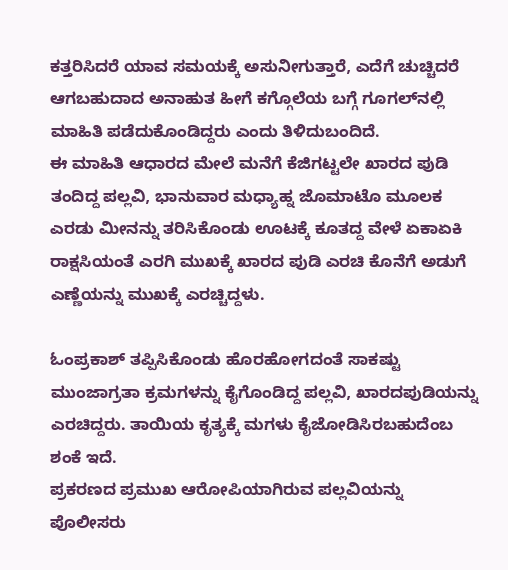ಕತ್ತರಿಸಿದರೆ ಯಾವ ಸಮಯಕ್ಕೆ ಅಸುನೀಗುತ್ತಾರೆ, ಎದೆಗೆ ಚುಚ್ಚಿದರೆ ಆಗಬಹುದಾದ ಅನಾಹುತ ಹೀಗೆ ಕಗ್ಗೊಲೆಯ ಬಗ್ಗೆ ಗೂಗಲ್‌ನಲ್ಲಿ ಮಾಹಿತಿ ಪಡೆದುಕೊಂಡಿದ್ದರು ಎಂದು ತಿಳಿದುಬಂದಿದೆ.
ಈ ಮಾಹಿತಿ ಆಧಾರದ ಮೇಲೆ ಮನೆಗೆ ಕೆಜಿಗಟ್ಟಲೇ ಖಾರದ ಪುಡಿ ತಂದಿದ್ದ ಪಲ್ಲವಿ, ಭಾನುವಾರ ಮಧ್ಯಾಹ್ನ ಜೊಮಾಟೊ ಮೂಲಕ ಎರಡು ಮೀನನ್ನು ತರಿಸಿಕೊಂಡು ಊಟಕ್ಕೆ ಕೂತದ್ದ ವೇಳೆ ಏಕಾಏಕಿ ರಾಕ್ಷಸಿಯಂತೆ ಎರಗಿ ಮುಖಕ್ಕೆ ಖಾರದ ಪುಡಿ ಎರಚಿ ಕೊನೆಗೆ ಅಡುಗೆ ಎಣ್ಣೆಯನ್ನು ಮುಖಕ್ಕೆ ಎರಚ್ಚಿದ್ದಳು.

ಓಂಪ್ರಕಾಶ್‌ ತಪ್ಪಿಸಿಕೊಂಡು ಹೊರಹೋಗದಂತೆ ಸಾಕಷ್ಟು ಮುಂಜಾಗ್ರತಾ ಕ್ರಮಗಳನ್ನು ಕೈಗೊಂಡಿದ್ದ ಪಲ್ಲವಿ, ಖಾರದಪುಡಿಯನ್ನು ಎರಚಿದ್ದರು. ತಾಯಿಯ ಕೃತ್ಯಕ್ಕೆ ಮಗಳು ಕೈಜೋಡಿಸಿರಬಹುದೆಂಬ ಶಂಕೆ ಇದೆ.
ಪ್ರಕರಣದ ಪ್ರಮುಖ ಆರೋಪಿಯಾಗಿರುವ ಪಲ್ಲವಿಯನ್ನು ಪೊಲೀಸರು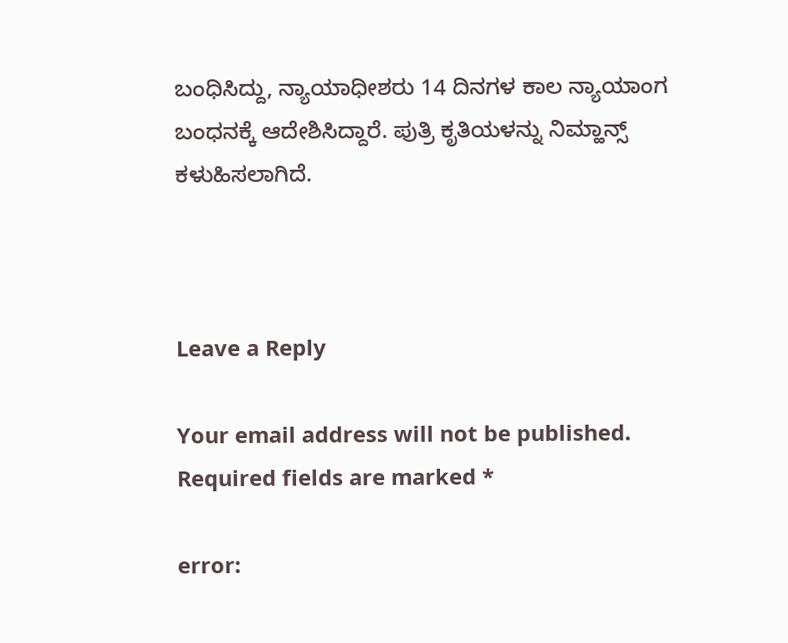ಬಂಧಿಸಿದ್ದು, ನ್ಯಾಯಾಧೀಶರು 14 ದಿನಗಳ ಕಾಲ ನ್ಯಾಯಾಂಗ ಬಂಧನಕ್ಕೆ ಆದೇಶಿಸಿದ್ದಾರೆ. ಪುತ್ರಿ ಕೃತಿಯಳನ್ನು ನಿಮ್ಹಾನ್ಸ್ ಕಳುಹಿಸಲಾಗಿದೆ.



Leave a Reply

Your email address will not be published. Required fields are marked *

error: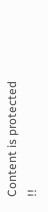Content is protected !!